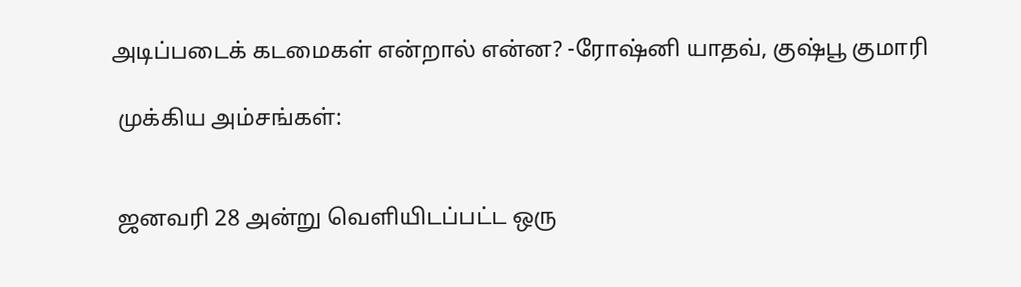அடிப்படைக் கடமைகள் என்றால் என்ன? -ரோஷ்னி யாதவ், குஷ்பூ குமாரி

 முக்கிய அம்சங்கள்:


 ஜனவரி 28 அன்று வெளியிடப்பட்ட ஒரு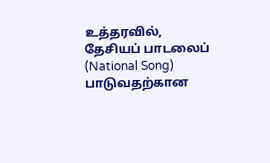உத்தரவில், தேசியப் பாடலைப் (National Song) பாடுவதற்கான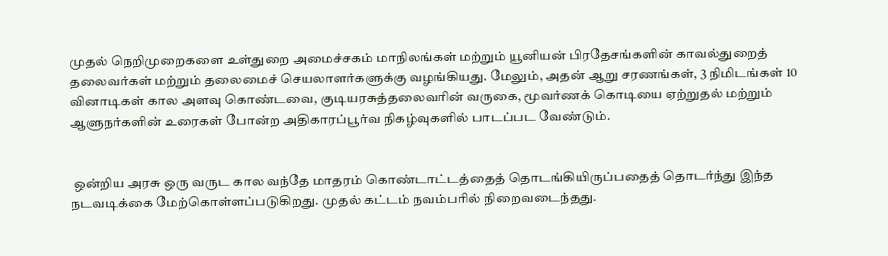முதல் நெறிமுறைகளை உள்துறை அமைச்சகம் மாநிலங்கள் மற்றும் யூனியன் பிரதேசங்களின் காவல்துறைத் தலைவர்கள் மற்றும் தலைமைச் செயலாளர்களுக்கு வழங்கியது. மேலும், அதன் ஆறு சரணங்கள், 3 நிமிடங்கள் 10 வினாடிகள் கால அளவு கொண்டவை, குடியரசுத்தலைவரின் வருகை, மூவர்ணக் கொடியை ஏற்றுதல் மற்றும் ஆளுநர்களின் உரைகள் போன்ற அதிகாரப்பூர்வ நிகழ்வுகளில் பாடப்பட வேண்டும்.


 ஒன்றிய அரசு ஒரு வருட கால வந்தே மாதரம் கொண்டாட்டத்தைத் தொடங்கியிருப்பதைத் தொடர்ந்து இந்த நடவடிக்கை மேற்கொள்ளப்படுகிறது. முதல் கட்டம் நவம்பரில் நிறைவடைந்தது.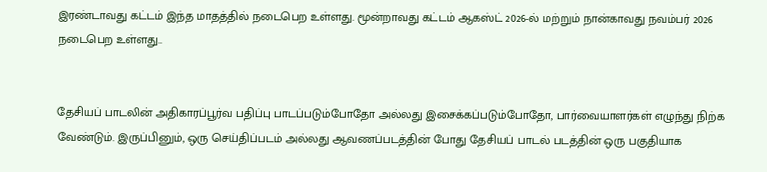இரண்டாவது கட்டம் இந்த மாதத்தில் நடைபெற உள்ளது. மூன்றாவது கட்டம் ஆகஸ்ட் 2026-ல் மற்றும் நான்காவது நவம்பர் 2026 நடைபெற உள்ளது..


தேசியப் பாடலின் அதிகாரப்பூர்வ பதிப்பு பாடப்படும்போதோ அல்லது இசைக்கப்படும்போதோ, பார்வையாளர்கள் எழுந்து நிற்க வேண்டும். இருப்பினும், ஒரு செய்திப்படம் அல்லது ஆவணப்படத்தின் போது தேசியப் பாடல் படத்தின் ஒரு பகுதியாக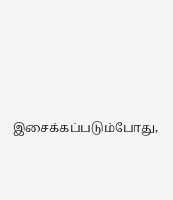இசைக்கப்படும்போது,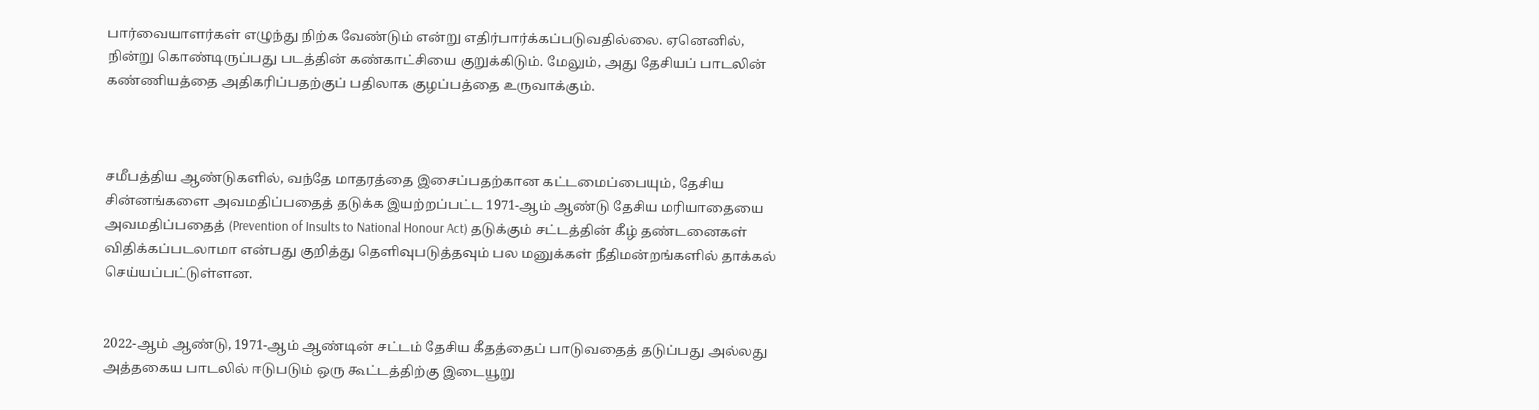பார்வையாளர்கள் எழுந்து நிற்க வேண்டும் என்று எதிர்பார்க்கப்படுவதில்லை. ஏனெனில், நின்று கொண்டிருப்பது படத்தின் கண்காட்சியை குறுக்கிடும். மேலும், அது தேசியப் பாடலின் கண்ணியத்தை அதிகரிப்பதற்குப் பதிலாக குழப்பத்தை உருவாக்கும்.



சமீபத்திய ஆண்டுகளில், வந்தே மாதரத்தை இசைப்பதற்கான கட்டமைப்பையும், தேசிய சின்னங்களை அவமதிப்பதைத் தடுக்க இயற்றப்பட்ட 1971-ஆம் ஆண்டு தேசிய மரியாதையை அவமதிப்பதைத் (Prevention of Insults to National Honour Act) தடுக்கும் சட்டத்தின் கீழ் தண்டனைகள் விதிக்கப்படலாமா என்பது குறித்து தெளிவுபடுத்தவும் பல மனுக்கள் நீதிமன்றங்களில் தாக்கல் செய்யப்பட்டுள்ளன.


2022-ஆம் ஆண்டு, 1971-ஆம் ஆண்டின் சட்டம் தேசிய கீதத்தைப் பாடுவதைத் தடுப்பது அல்லது அத்தகைய பாடலில் ஈடுபடும் ஒரு கூட்டத்திற்கு இடையூறு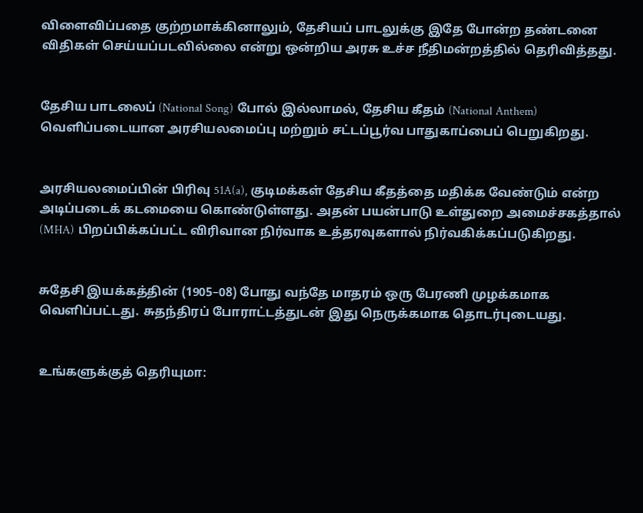விளைவிப்பதை குற்றமாக்கினாலும், தேசியப் பாடலுக்கு இதே போன்ற தண்டனை விதிகள் செய்யப்படவில்லை என்று ஒன்றிய அரசு உச்ச நீதிமன்றத்தில் தெரிவித்தது.


தேசிய பாடலைப் (National Song) போல் இல்லாமல், தேசிய கீதம் (National Anthem) வெளிப்படையான அரசியலமைப்பு மற்றும் சட்டப்பூர்வ பாதுகாப்பைப் பெறுகிறது.


அரசியலமைப்பின் பிரிவு 51A(a), குடிமக்கள் தேசிய கீதத்தை மதிக்க வேண்டும் என்ற அடிப்படைக் கடமையை கொண்டுள்ளது. அதன் பயன்பாடு உள்துறை அமைச்சகத்தால் (MHA) பிறப்பிக்கப்பட்ட விரிவான நிர்வாக உத்தரவுகளால் நிர்வகிக்கப்படுகிறது.


சுதேசி இயக்கத்தின் (1905–08) போது வந்தே மாதரம் ஒரு பேரணி முழக்கமாக வெளிப்பட்டது. சுதந்திரப் போராட்டத்துடன் இது நெருக்கமாக தொடர்புடையது.


உங்களுக்குத் தெரியுமா: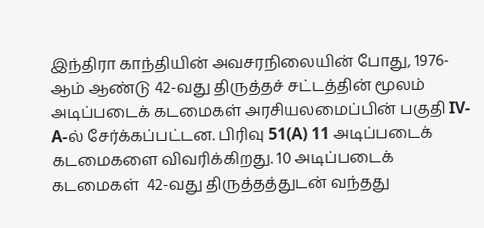இந்திரா காந்தியின் அவசரநிலையின் போது, 1976-ஆம் ஆண்டு 42-வது திருத்தச் சட்டத்தின் மூலம் அடிப்படைக் கடமைகள் அரசியலமைப்பின் பகுதி IV-A-ல் சேர்க்கப்பட்டன. பிரிவு 51(A) 11 அடிப்படைக் கடமைகளை விவரிக்கிறது. 10 அடிப்படைக் கடமைகள்  42-வது திருத்தத்துடன் வந்தது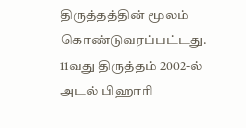திருத்தத்தின் மூலம் கொண்டுவரப்பட்டது. 11வது திருத்தம் 2002-ல் அடல் பிஹாரி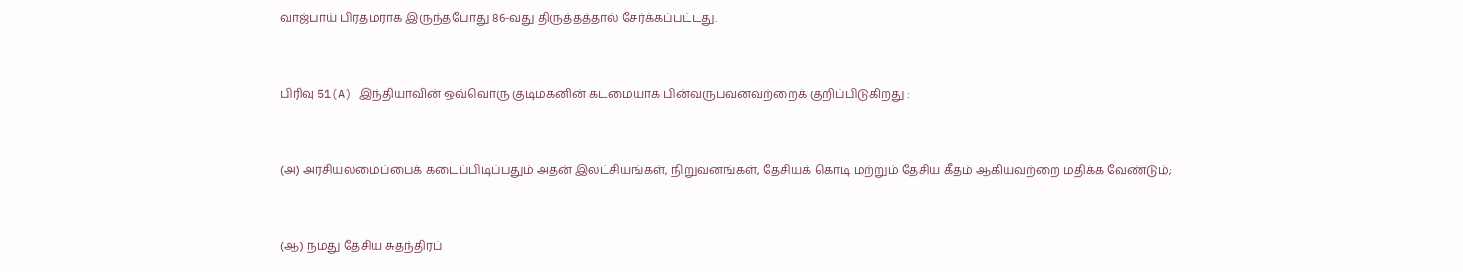வாஜ்பாய் பிரதமராக இருந்தபோது 86-வது திருத்தத்தால் சேர்க்கப்பட்டது.


பிரிவு 51(A) இந்தியாவின் ஒவ்வொரு குடிமகனின் கடமையாக பின்வருபவனவற்றைக் குறிப்பிடுகிறது :


(அ) அரசியலமைப்பைக் கடைப்பிடிப்பதும் அதன் இலட்சியங்கள், நிறுவனங்கள், தேசியக் கொடி மற்றும் தேசிய கீதம் ஆகியவற்றை மதிக்க வேண்டும்;


(ஆ) நமது தேசிய சுதந்திரப்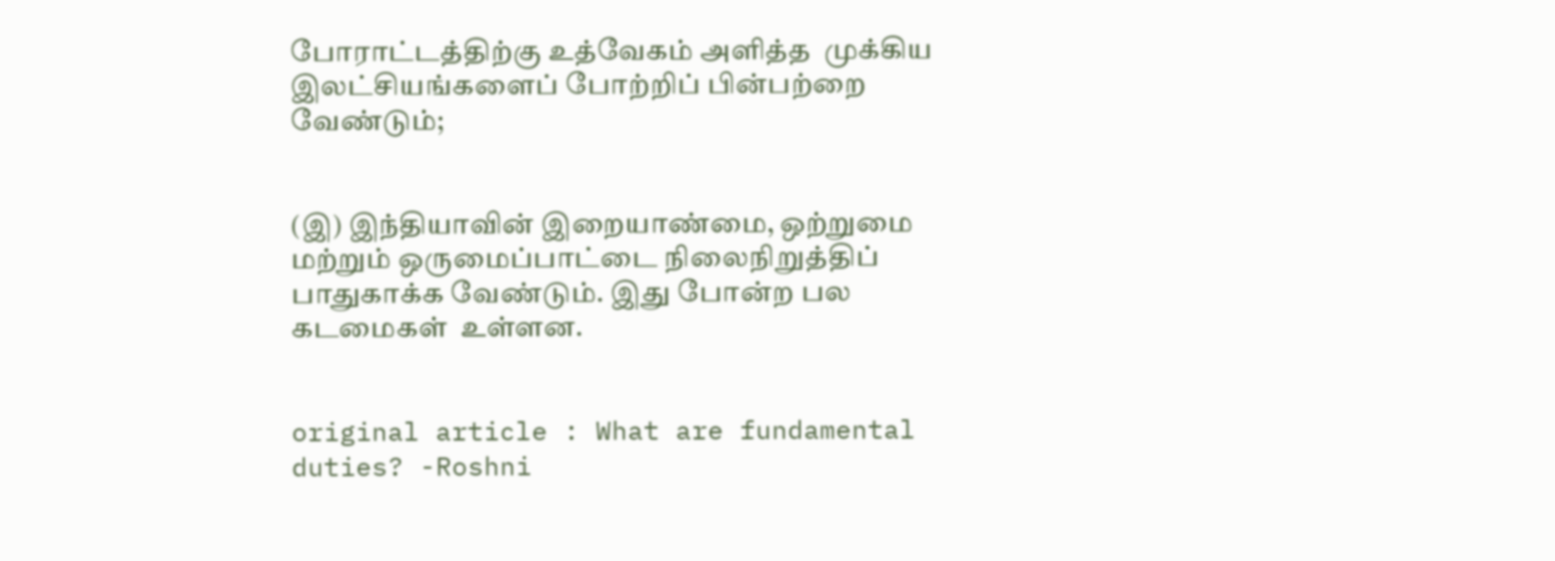போராட்டத்திற்கு உத்வேகம் அளித்த  முக்கிய இலட்சியங்களைப் போற்றிப் பின்பற்றை வேண்டும்;


(இ) இந்தியாவின் இறையாண்மை, ஒற்றுமை மற்றும் ஒருமைப்பாட்டை நிலைநிறுத்திப் பாதுகாக்க வேண்டும். இது போன்ற பல கடமைகள்  உள்ளன.


original article : What are fundamental duties? -Roshni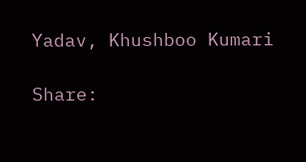Yadav, Khushboo Kumari

Share: